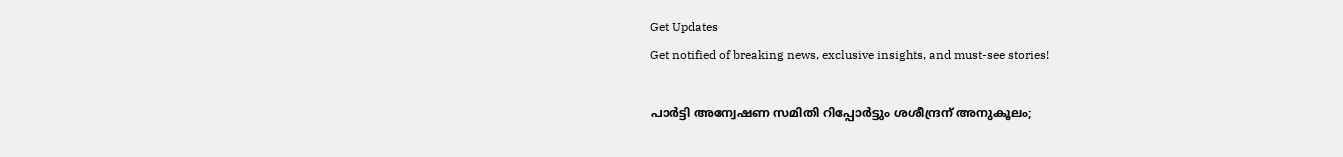Get Updates
Get notified of breaking news, exclusive insights, and must-see stories!

പാർട്ടി അന്വേഷണ സമിതി റിപ്പോർട്ടും ശശീന്ദ്രന് അനുകൂലം;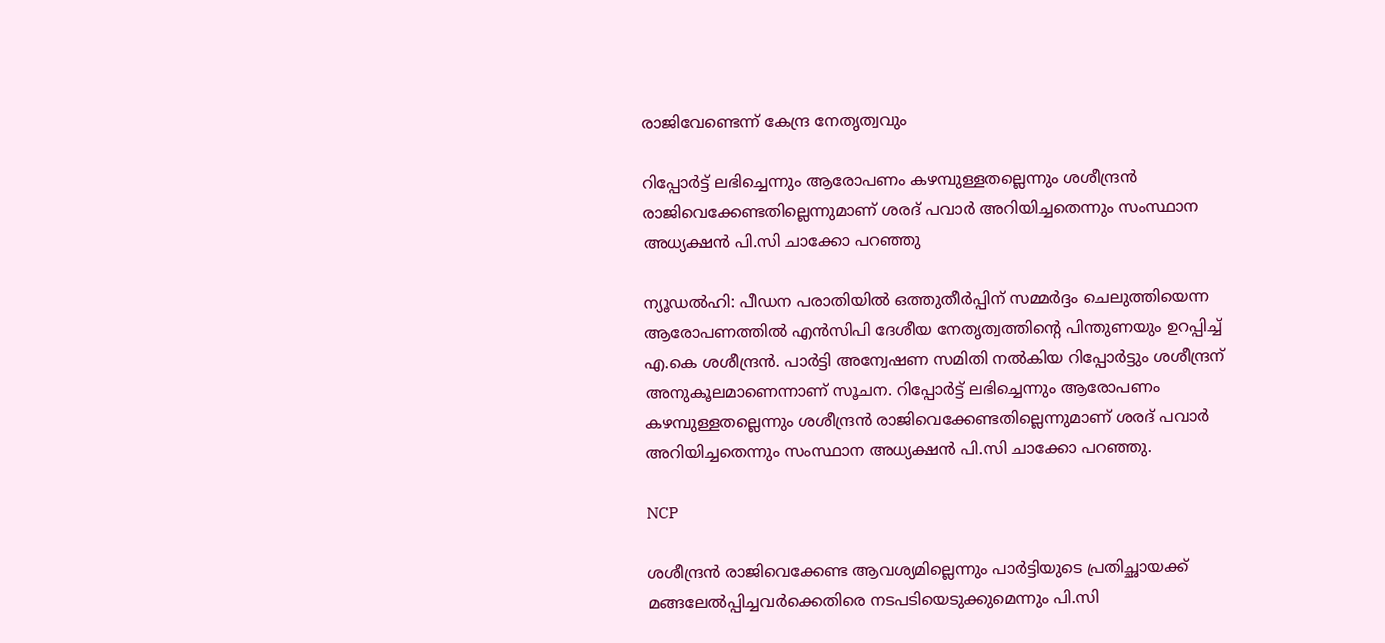രാജിവേണ്ടെന്ന് കേന്ദ്ര നേതൃത്വവും

റിപ്പോർട്ട് ലഭിച്ചെന്നും ആരോപണം കഴമ്പുള്ളതല്ലെന്നും ശശീന്ദ്രൻ രാജിവെക്കേണ്ടതില്ലെന്നുമാണ് ശരദ് പവാർ അറിയിച്ചതെന്നും സംസ്ഥാന അധ്യക്ഷൻ പി.സി ചാക്കോ പറഞ്ഞു

ന്യൂഡൽഹി: പീഡന പരാതിയിൽ ഒത്തുതീർപ്പിന് സമ്മർദ്ദം ചെലുത്തിയെന്ന ആരോപണത്തിൽ എൻസിപി ദേശീയ നേതൃത്വത്തിന്റെ പിന്തുണയും ഉറപ്പിച്ച് എ.കെ ശശീന്ദ്രൻ. പാർട്ടി അന്വേഷണ സമിതി നൽകിയ റിപ്പോർട്ടും ശശീന്ദ്രന് അനുകൂലമാണെന്നാണ് സൂചന. റിപ്പോർട്ട് ലഭിച്ചെന്നും ആരോപണം കഴമ്പുള്ളതല്ലെന്നും ശശീന്ദ്രൻ രാജിവെക്കേണ്ടതില്ലെന്നുമാണ് ശരദ് പവാർ അറിയിച്ചതെന്നും സംസ്ഥാന അധ്യക്ഷൻ പി.സി ചാക്കോ പറഞ്ഞു.

NCP

ശശീന്ദ്രൻ രാജിവെക്കേണ്ട ആവശ്യമില്ലെന്നും പാർട്ടിയുടെ പ്രതിച്ഛായക്ക് മങ്ങലേൽപ്പിച്ചവർക്കെതിരെ നടപടിയെടുക്കുമെന്നും പി.സി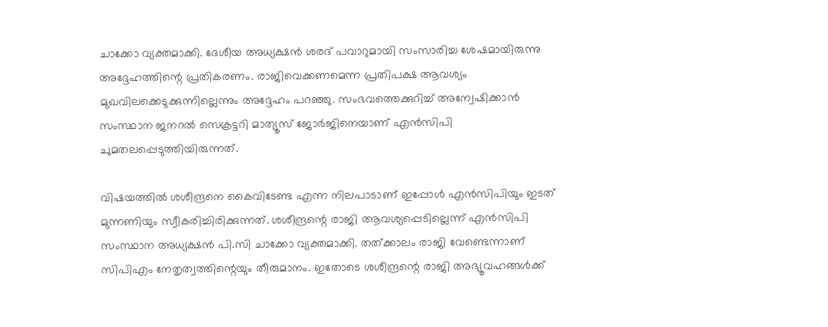ചാക്കോ വ്യക്തമാക്കി. ദേശീയ അധ്യക്ഷൻ ശരദ് പവാറുമായി സംസാരിച്ച ശേഷമായിരുന്നു അദ്ദേഹത്തിന്റെ പ്രതികരണം. രാജിവെക്കണമെന്ന പ്രതിപക്ഷ ആവശ്യം മുഖവിലക്കെടുക്കുന്നില്ലെന്നും അദ്ദേഹം പറഞ്ഞു. സംഭവത്തെക്കുറിച്ച് അന്വേഷിക്കാൻ സംസ്ഥാന ജനറൽ സെക്രട്ടറി മാത്യൂസ് ജോർജിനെയാണ് എൻസിപി ചുമതലപ്പെടുത്തിയിരുന്നത്.

വിഷയത്തിൽ ശശീന്ദ്രനെ കൈവിടേണ്ട എന്ന നിലപാടാണ് ഇപ്പോൾ എൻസിപിയും ഇടത് മുന്നണിയും സ്വീകരിച്ചിരിക്കുന്നത്. ശശീന്ദ്രന്റെ രാജി ആവശ്യപ്പെടില്ലെന്ന് എൻസിപി സംസ്ഥാന അധ്യക്ഷൻ പി.സി ചാക്കോ വ്യക്തമാക്കി. തത്ക്കാലം രാജി വേണ്ടെന്നാണ് സിപിഎം നേതൃത്വത്തിന്റെയും തീരുമാനം. ഇതോടെ ശശീന്ദ്രന്റെ രാജി അഭ്യൂവഹങ്ങൾക്ക്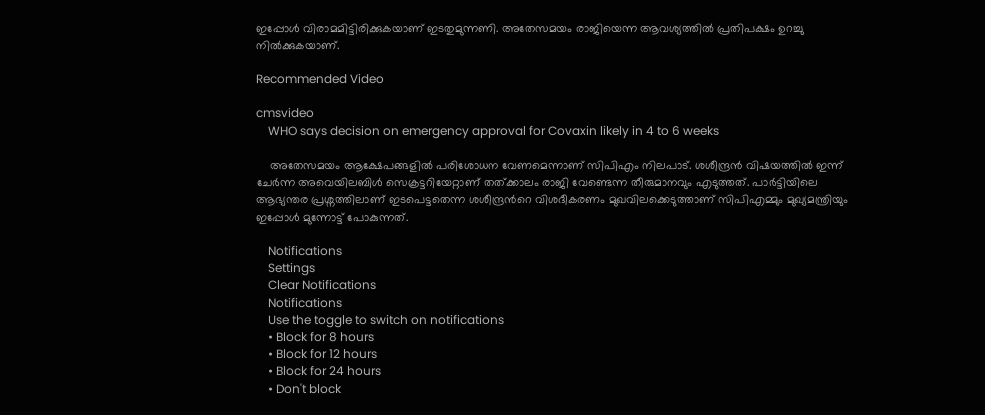ഇപ്പോൾ വിരാമമിട്ടിരിക്കുകയാണ് ഇടതുമുന്നണി. അതേസമയം രാജിയെന്ന ആവശ്യത്തിൽ പ്രതിപക്ഷം ഉറച്ചു നിൽക്കുകയാണ്.

Recommended Video

cmsvideo
    WHO says decision on emergency approval for Covaxin likely in 4 to 6 weeks

    അതേസമയം ആക്ഷേപങ്ങളിൽ പരിശോധന വേണമെന്നാണ് സിപിഎം നിലപാട്. ശശീന്ദ്രൻ വിഷയത്തിൽ ഇന്ന് ചേർന്ന അവെയിലബിൾ സെക്രട്ടറിയേറ്റാണ് തത്ക്കാലം രാജി വേണ്ടെന്ന തീരുമാനവും എടുത്തത്. പാർട്ടിയിലെ ആഭ്യന്തര പ്രശ്നത്തിലാണ് ഇടപെട്ടതെന്ന ശശീന്ദ്രന്‍റെ വിശദീകരണം മുഖവിലക്കെടുത്താണ് സിപിഎമ്മും മുഖ്യമന്ത്രിയും ഇപ്പോൾ മുന്നോട്ട് പോകുന്നത്.

    Notifications
    Settings
    Clear Notifications
    Notifications
    Use the toggle to switch on notifications
    • Block for 8 hours
    • Block for 12 hours
    • Block for 24 hours
    • Don't block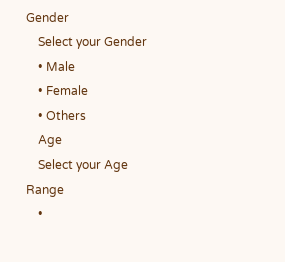Gender
    Select your Gender
    • Male
    • Female
    • Others
    Age
    Select your Age Range
    •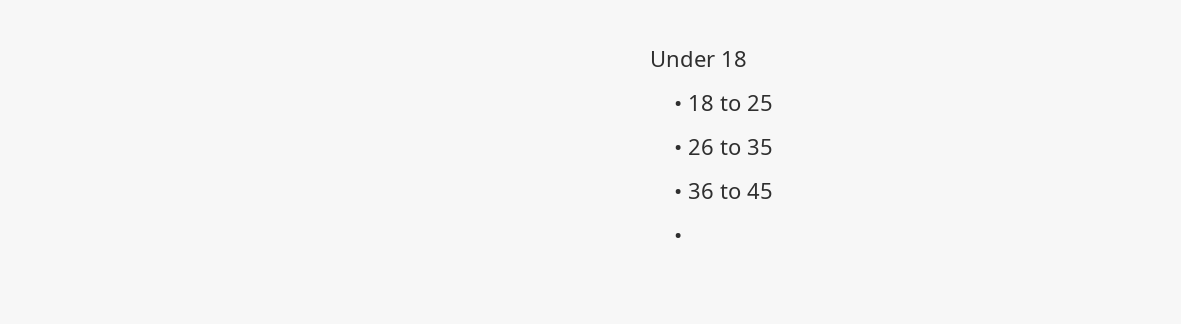Under 18
    • 18 to 25
    • 26 to 35
    • 36 to 45
    •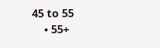45 to 55
    • 55+